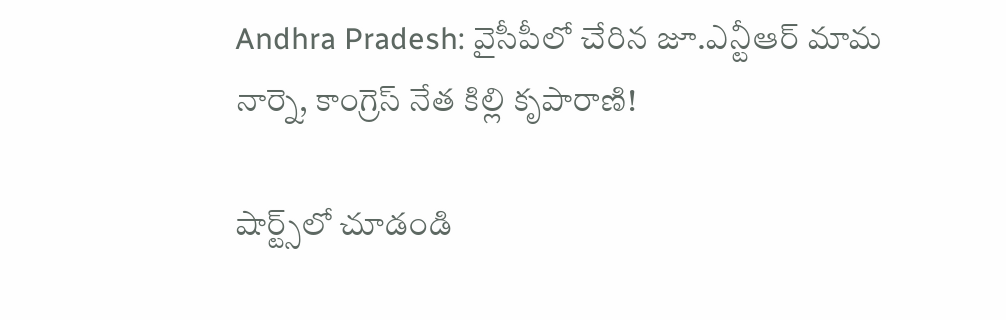Andhra Pradesh: వైసీపీలో చేరిన జూ.ఎన్టీఆర్ మామ నార్నె, కాంగ్రెస్ నేత కిల్లి కృపారాణి!

షార్ట్స్‌లో చూడండి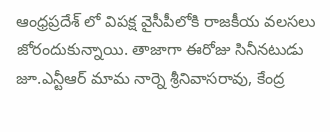ఆంధ్రప్రదేశ్ లో విపక్ష వైసీపీలోకి రాజకీయ వలసలు జోరందుకున్నాయి. తాజాగా ఈరోజు సినీనటుడు జూ.ఎన్టీఆర్ మామ నార్నె శ్రీనివాసరావు, కేంద్ర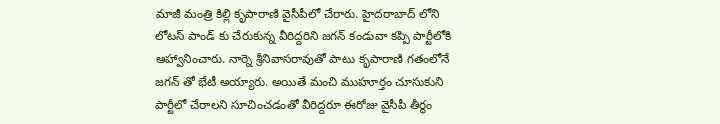మాజీ మంత్రి కిల్లి కృపారాణి వైసీపీలో చేరారు. హైదరాబాద్ లోని లోటస్ పాండ్ కు చేరుకున్న వీరిద్దరిని జగన్ కండువా కప్పి పార్టీలోకి ఆహ్వానించారు. నార్నె శ్రీనివాసరావుతో పాటు కృపారాణి గతంలోనే జగన్ తో భేటీ అయ్యారు. అయితే మంచి ముహూర్తం చూసుకుని పార్టీలో చేరాలని సూచించడంతో వీరిద్దరూ ఈరోజు వైసీపీ తీర్థం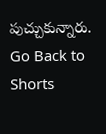పుచ్చుకున్నారు.
Go Back to Shorts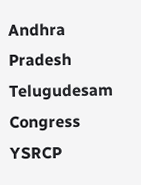Andhra Pradesh
Telugudesam
Congress
YSRCP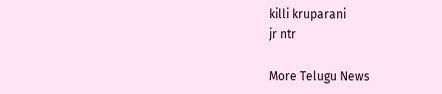killi kruparani
jr ntr

More Telugu News